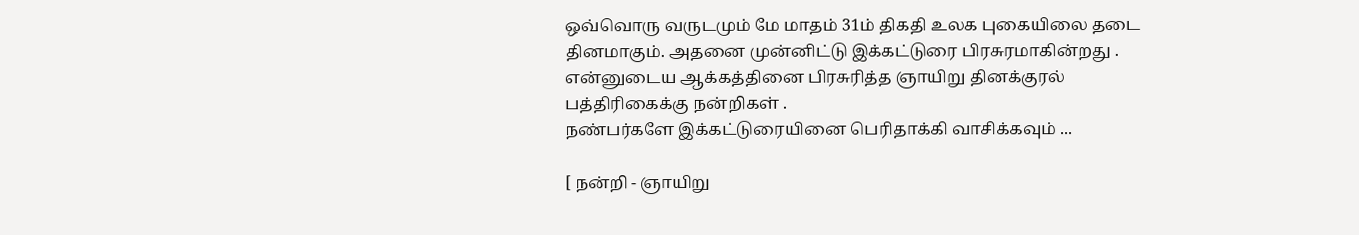ஒவ்வொரு வருடமும் மே மாதம் 31ம் திகதி உலக புகையிலை தடை தினமாகும். அதனை முன்னிட்டு இக்கட்டுரை பிரசுரமாகின்றது .
என்னுடைய ஆக்கத்தினை பிரசுரித்த ஞாயிறு தினக்குரல் பத்திரிகைக்கு நன்றிகள் .
நண்பர்களே இக்கட்டுரையினை பெரிதாக்கி வாசிக்கவும் ...

[ நன்றி - ஞாயிறு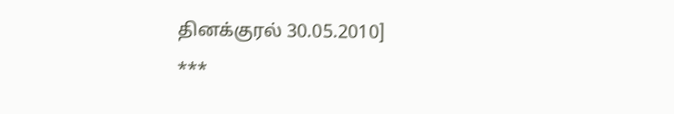தினக்குரல் 30.05.2010]
***